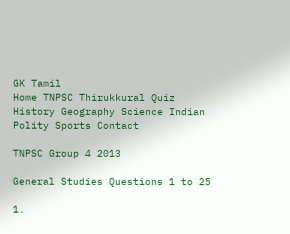GK Tamil
Home TNPSC Thirukkural Quiz History Geography Science Indian Polity Sports Contact

TNPSC Group 4 2013

General Studies Questions 1 to 25

1.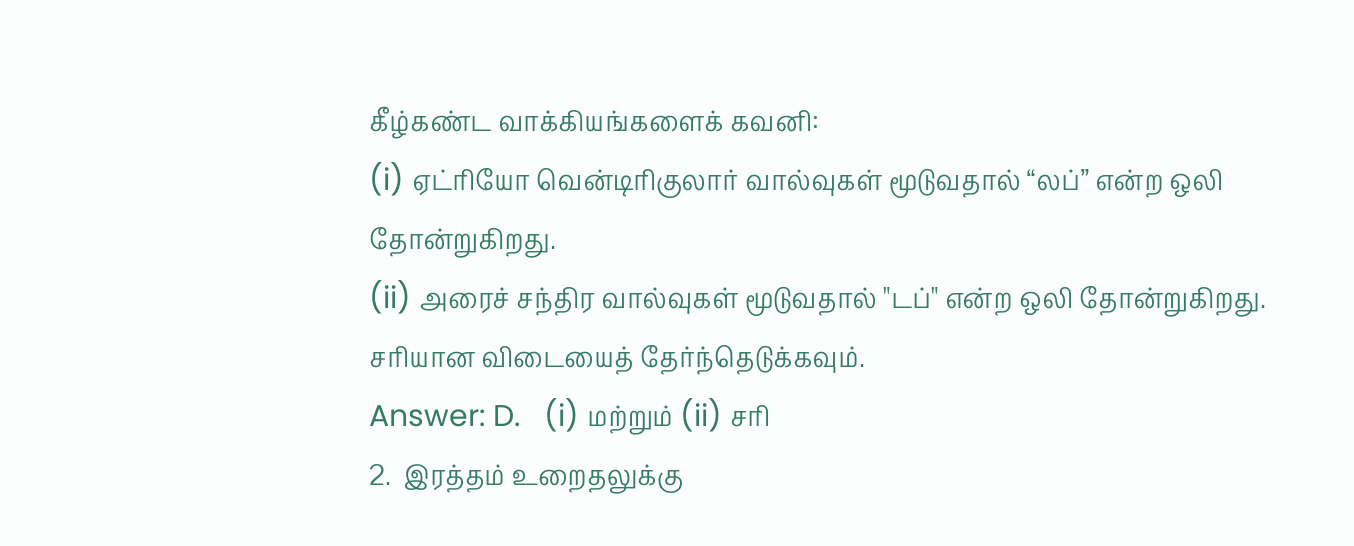கீழ்கண்ட வாக்கியங்களைக் கவனி:
(i) ஏட்ரியோ வென்டிரிகுலார் வால்வுகள் மூடுவதால் “லப்” என்ற ஒலி தோன்றுகிறது.
(ii) அரைச் சந்திர வால்வுகள் மூடுவதால் "டப்" என்ற ஒலி தோன்றுகிறது.
சரியான விடையைத் தேர்ந்தெடுக்கவும்.
Answer: D.   (i) மற்றும் (ii) சரி
2.  இரத்தம் உறைதலுக்கு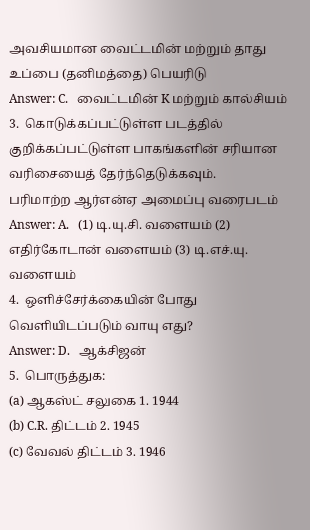அவசியமான வைட்டமின் மற்றும் தாது உப்பை (தனிமத்தை) பெயரிடு
Answer: C.   வைட்டமின் K மற்றும் கால்சியம்
3.  கொடுக்கப்பட்டுள்ள படத்தில் குறிக்கப்பட்டுள்ள பாகங்களின் சரியான வரிசையைத் தேர்ந்தெடுக்கவும்.
பரிமாற்ற ஆர்என்ஏ அமைப்பு வரைபடம்
Answer: A.   (1) டி.யு.சி. வளையம் (2) எதிர்கோடான் வளையம் (3) டி.எச்.யு. வளையம்
4.  ஒளிச்சேர்க்கையின் போது வெளியிடப்படும் வாயு எது?
Answer: D.   ஆக்சிஜன்
5.  பொருத்துக:
(a) ஆகஸ்ட் சலுகை 1. 1944
(b) C.R. திட்டம் 2. 1945
(c) வேவல் திட்டம் 3. 1946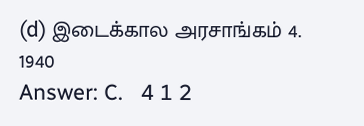(d) இடைக்கால அரசாங்கம் 4. 1940
Answer: C.   4 1 2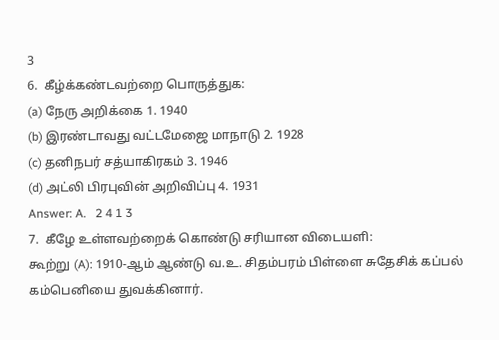3
6.  கீழ்க்கண்டவற்றை பொருத்துக:
(a) நேரு அறிக்கை 1. 1940
(b) இரண்டாவது வட்டமேஜை மாநாடு 2. 1928
(c) தனிநபர் சத்யாகிரகம் 3. 1946
(d) அட்லி பிரபுவின் அறிவிப்பு 4. 1931
Answer: A.   2 4 1 3
7.  கீழே உள்ளவற்றைக் கொண்டு சரியான விடையளி:
கூற்று (A): 1910-ஆம் ஆண்டு வ.உ. சிதம்பரம் பிள்ளை சுதேசிக் கப்பல் கம்பெனியை துவக்கினார்.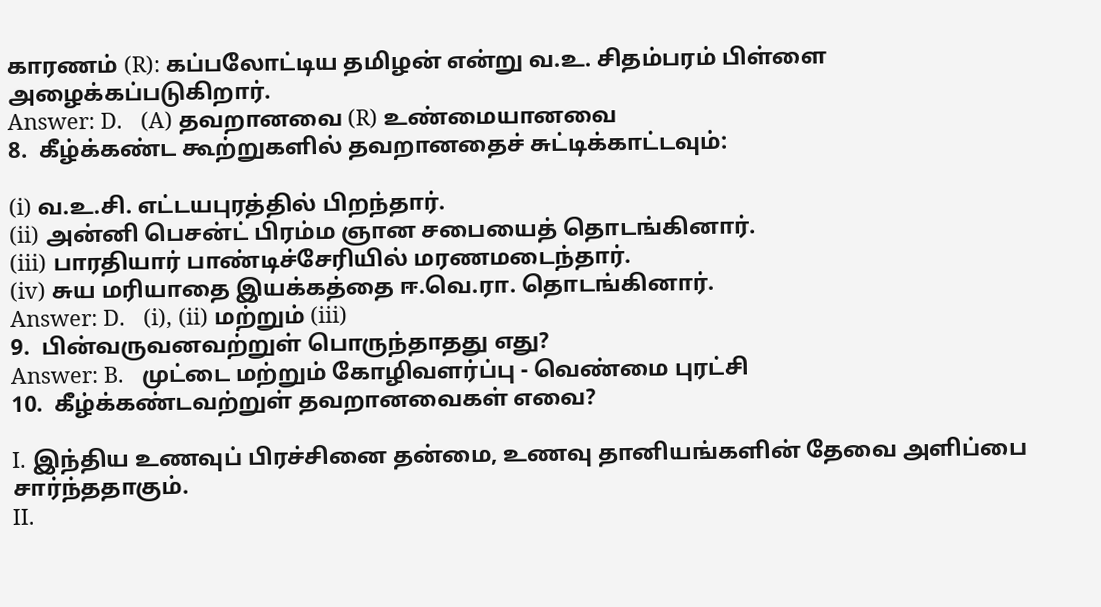காரணம் (R): கப்பலோட்டிய தமிழன் என்று வ.உ. சிதம்பரம் பிள்ளை அழைக்கப்படுகிறார்.
Answer: D.   (A) தவறானவை (R) உண்மையானவை
8.  கீழ்க்கண்ட கூற்றுகளில் தவறானதைச் சுட்டிக்காட்டவும்:

(i) வ.உ.சி. எட்டயபுரத்தில் பிறந்தார்.
(ii) அன்னி பெசன்ட் பிரம்ம ஞான சபையைத் தொடங்கினார்.
(iii) பாரதியார் பாண்டிச்சேரியில் மரணமடைந்தார்.
(iv) சுய மரியாதை இயக்கத்தை ஈ.வெ.ரா. தொடங்கினார்.
Answer: D.   (i), (ii) மற்றும் (iii)
9.  பின்வருவனவற்றுள் பொருந்தாதது எது?
Answer: B.   முட்டை மற்றும் கோழிவளர்ப்பு - வெண்மை புரட்சி
10.  கீழ்க்கண்டவற்றுள் தவறானவைகள் எவை?

I. இந்திய உணவுப் பிரச்சினை தன்மை, உணவு தானியங்களின் தேவை அளிப்பை சார்ந்ததாகும்.
II.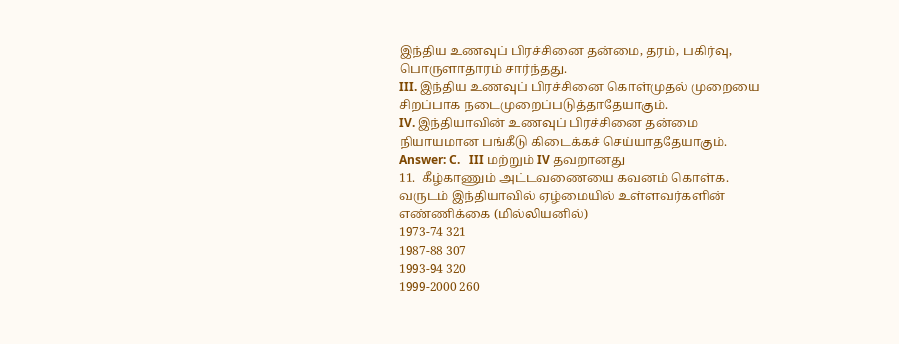இந்திய உணவுப் பிரச்சினை தன்மை, தரம், பகிர்வு, பொருளாதாரம் சார்ந்தது.
III. இந்திய உணவுப் பிரச்சினை கொள்முதல் முறையை சிறப்பாக நடைமுறைப்படுத்தாதேயாகும்.
IV. இந்தியாவின் உணவுப் பிரச்சினை தன்மை நியாயமான பங்கீடு கிடைக்கச் செய்யாததேயாகும்.
Answer: C.   III மற்றும் IV தவறானது
11.  கீழ்காணும் அட்டவணையை கவனம் கொள்க.
வருடம் இந்தியாவில் ஏழ்மையில் உள்ளவர்களின் எண்ணிக்கை (மில்லியனில்)
1973-74 321
1987-88 307
1993-94 320
1999-2000 260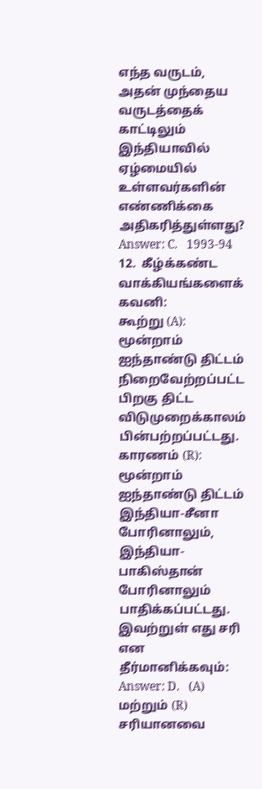எந்த வருடம், அதன் முந்தைய வருடத்தைக் காட்டிலும் இந்தியாவில் ஏழ்மையில் உள்ளவர்களின் எண்ணிக்கை அதிகரித்துள்ளது?
Answer: C.   1993-94
12.  கீழ்க்கண்ட வாக்கியங்களைக் கவனி:
கூற்று (A): மூன்றாம் ஐந்தாண்டு திட்டம் நிறைவேற்றப்பட்ட பிறகு திட்ட விடுமுறைக்காலம் பின்பற்றப்பட்டது.
காரணம் (R): மூன்றாம் ஐந்தாண்டு திட்டம் இந்தியா-சீனா போரினாலும், இந்தியா-பாகிஸ்தான் போரினாலும் பாதிக்கப்பட்டது.
இவற்றுள் எது சரி என தீர்மானிக்கவும்:
Answer: D.   (A) மற்றும் (R) சரியானவை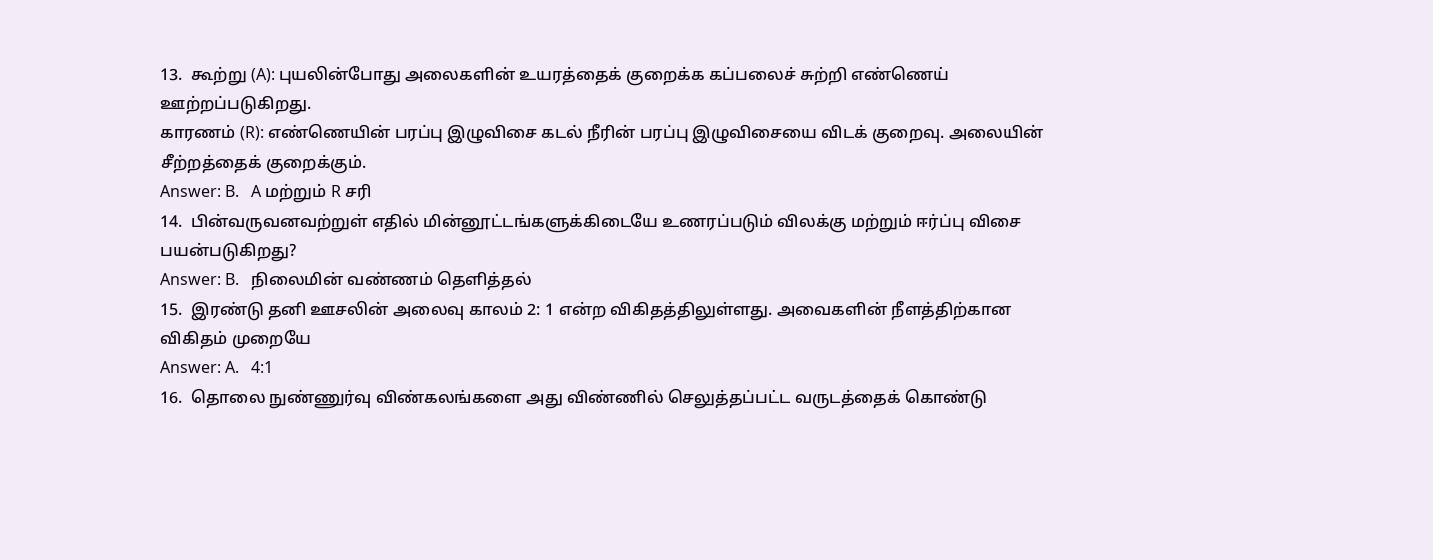13.  கூற்று (A): புயலின்போது அலைகளின் உயரத்தைக் குறைக்க கப்பலைச் சுற்றி எண்ணெய் ஊற்றப்படுகிறது.
காரணம் (R): எண்ணெயின் பரப்பு இழுவிசை கடல் நீரின் பரப்பு இழுவிசையை விடக் குறைவு. அலையின் சீற்றத்தைக் குறைக்கும்.
Answer: B.   A மற்றும் R சரி
14.  பின்வருவனவற்றுள் எதில் மின்னூட்டங்களுக்கிடையே உணரப்படும் விலக்கு மற்றும் ஈர்ப்பு விசை பயன்படுகிறது?
Answer: B.   நிலைமின் வண்ணம் தெளித்தல்
15.  இரண்டு தனி ஊசலின் அலைவு காலம் 2: 1 என்ற விகிதத்திலுள்ளது. அவைகளின் நீளத்திற்கான விகிதம் முறையே
Answer: A.   4:1
16.  தொலை நுண்ணுர்வு விண்கலங்களை அது விண்ணில் செலுத்தப்பட்ட வருடத்தைக் கொண்டு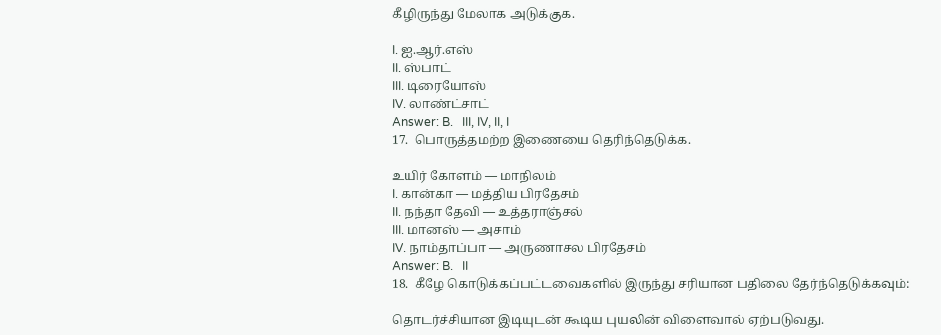கீழிருந்து மேலாக அடுக்குக.

I. ஐ.ஆர்.எஸ்
II. ஸ்பாட்
III. டிரையோஸ்
IV. லாண்ட்சாட்
Answer: B.   III, IV, II, I
17.  பொருத்தமற்ற இணையை தெரிந்தெடுக்க.

உயிர் கோளம் — மாநிலம்
I. கான்கா — மத்திய பிரதேசம்
II. நந்தா தேவி — உத்தராஞ்சல்
III. மானஸ் — அசாம்
IV. நாம்தாப்பா — அருணாசல பிரதேசம்
Answer: B.   II
18.  கீழே கொடுக்கப்பட்டவைகளில் இருந்து சரியான பதிலை தேர்ந்தெடுக்கவும்:

தொடர்ச்சியான இடியுடன் கூடிய புயலின் விளைவால் ஏற்படுவது.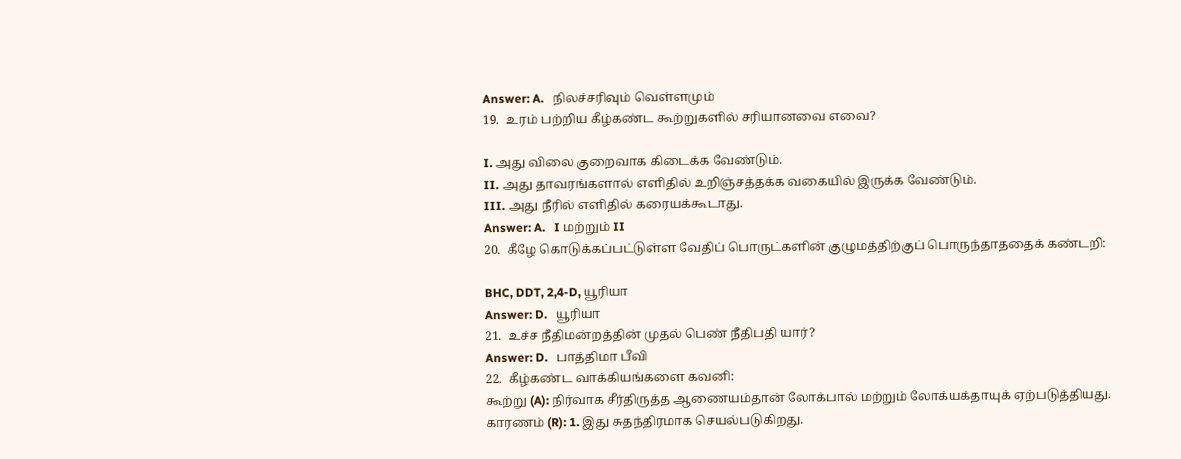Answer: A.   நிலச்சரிவும் வெள்ளமும்
19.  உரம் பற்றிய கீழ்கண்ட கூற்றுகளில் சரியானவை எவை?

I. அது விலை குறைவாக கிடைக்க வேண்டும்.
II. அது தாவரங்களால் எளிதில் உறிஞ்சத்தக்க வகையில் இருக்க வேண்டும்.
III. அது நீரில் எளிதில் கரையக்கூடாது.
Answer: A.   I மற்றும் II
20.  கீழே கொடுக்கப்பட்டுள்ள வேதிப் பொருட்களின் குழுமத்திற்குப் பொருந்தாததைக் கண்டறி:

BHC, DDT, 2,4-D, யூரியா
Answer: D.   யூரியா
21.  உச்ச நீதிமன்றத்தின் முதல் பெண் நீதிபதி யார்?
Answer: D.   பாத்திமா பீவி
22.  கீழ்கண்ட வாக்கியங்களை கவனி:
கூற்று (A): நிர்வாக சீர்திருத்த ஆணையம்தான் லோக்பால் மற்றும் லோக்யக்தாயுக் ஏற்படுத்தியது.
காரணம் (R): 1. இது சுதந்திரமாக செயல்படுகிறது.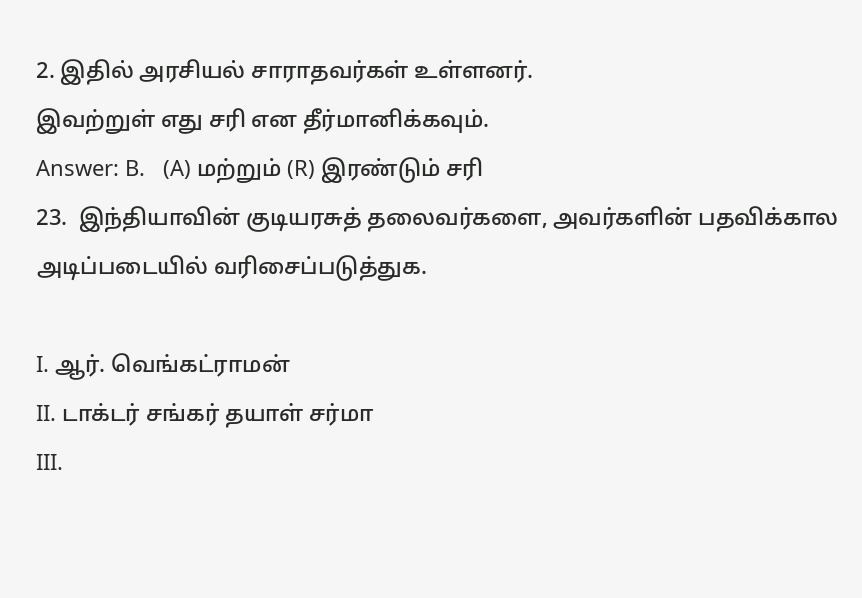2. இதில் அரசியல் சாராதவர்கள் உள்ளனர்.
இவற்றுள் எது சரி என தீர்மானிக்கவும்.
Answer: B.   (A) மற்றும் (R) இரண்டும் சரி
23.  இந்தியாவின் குடியரசுத் தலைவர்களை, அவர்களின் பதவிக்கால அடிப்படையில் வரிசைப்படுத்துக.

I. ஆர். வெங்கட்ராமன்
II. டாக்டர் சங்கர் தயாள் சர்மா
III.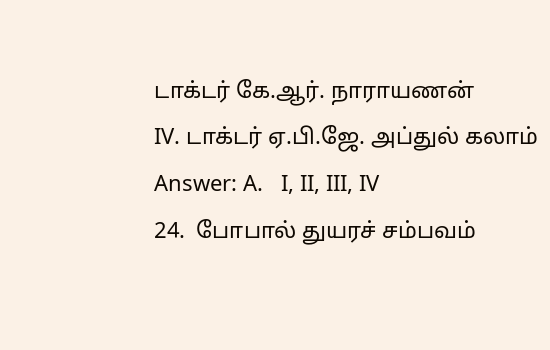டாக்டர் கே.ஆர். நாராயணன்
IV. டாக்டர் ஏ.பி.ஜே. அப்துல் கலாம்
Answer: A.   I, II, III, IV
24.  போபால் துயரச் சம்பவம்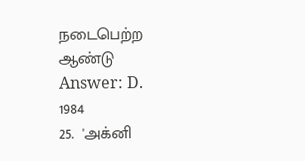நடைபெற்ற ஆண்டு
Answer: D.   1984
25.  'அக்னி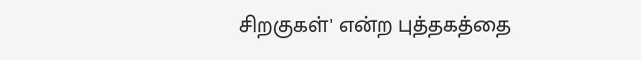சிறகுகள்' என்ற புத்தகத்தை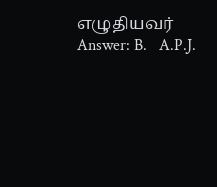எழுதியவர்
Answer: B.   A.P.J.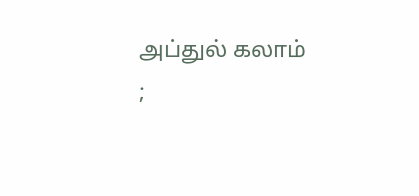அப்துல் கலாம்
;